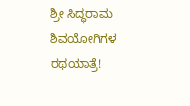ಶ್ರೀ ಸಿದ್ಧರಾಮ ಶಿವಯೋಗಿಗಳ ರಥಯಾತ್ರೆ!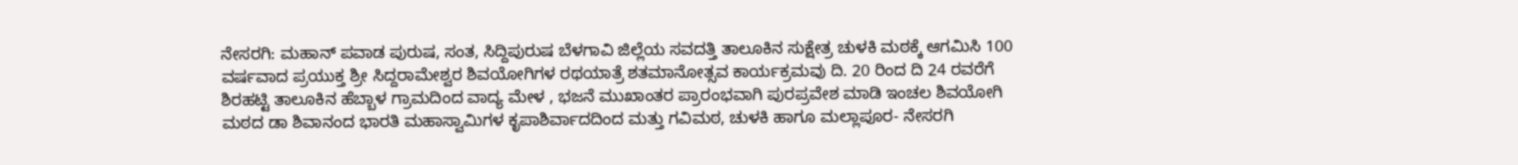ನೇಸರಗಿ: ಮಹಾನ್ ಪವಾಡ ಪುರುಷ, ಸಂತ, ಸಿದ್ದಿಪುರುಷ ಬೆಳಗಾವಿ ಜಿಲ್ಲೆಯ ಸವದತ್ತಿ ತಾಲೂಕಿನ ಸುಕ್ಷೇತ್ರ ಚುಳಕಿ ಮಠಕ್ಕೆ ಆಗಮಿಸಿ 100 ವರ್ಷವಾದ ಪ್ರಯುಕ್ತ ಶ್ರೀ ಸಿದ್ದರಾಮೇಶ್ವರ ಶಿವಯೋಗಿಗಳ ರಥಯಾತ್ರೆ ಶತಮಾನೋತ್ಸವ ಕಾರ್ಯಕ್ರಮವು ದಿ. 20 ರಿಂದ ದಿ 24 ರವರೆಗೆ ಶಿರಹಟ್ಟಿ ತಾಲೂಕಿನ ಹೆಬ್ಬಾಳ ಗ್ರಾಮದಿಂದ ವಾದ್ಯ ಮೇಳ , ಭಜನೆ ಮುಖಾಂತರ ಪ್ರಾರಂಭವಾಗಿ ಪುರಪ್ರವೇಶ ಮಾಡಿ ಇಂಚಲ ಶಿವಯೋಗಿ ಮಠದ ಡಾ ಶಿವಾನಂದ ಭಾರತಿ ಮಹಾಸ್ವಾಮಿಗಳ ಕೃಪಾಶಿರ್ವಾದದಿಂದ ಮತ್ತು ಗವಿಮಠ, ಚುಳಕಿ ಹಾಗೂ ಮಲ್ಲಾಪೂರ- ನೇಸರಗಿ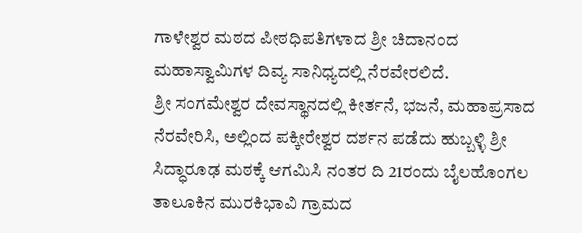ಗಾಳೇಶ್ವರ ಮಠದ ಪೀಠಧಿಪತಿಗಳಾದ ಶ್ರೀ ಚಿದಾನಂದ ಮಹಾಸ್ವಾಮಿಗಳ ದಿವ್ಯ ಸಾನಿಧ್ಯದಲ್ಲಿ ನೆರವೇರಲಿದೆ.
ಶ್ರೀ ಸಂಗಮೇಶ್ವರ ದೇವಸ್ಥಾನದಲ್ಲಿ ಕೀರ್ತನೆ, ಭಜನೆ, ಮಹಾಪ್ರಸಾದ ನೆರವೇರಿಸಿ, ಅಲ್ಲಿಂದ ಪಕ್ಕೀರೇಶ್ವರ ದರ್ಶನ ಪಡೆದು ಹುಬ್ಬಳ್ಳಿ ಶ್ರೀ ಸಿದ್ಧಾರೂಢ ಮಠಕ್ಕೆ ಆಗಮಿಸಿ ನಂತರ ದಿ 21ರಂದು ಬೈಲಹೊಂಗಲ ತಾಲೂಕಿನ ಮುರಕಿಭಾವಿ ಗ್ರಾಮದ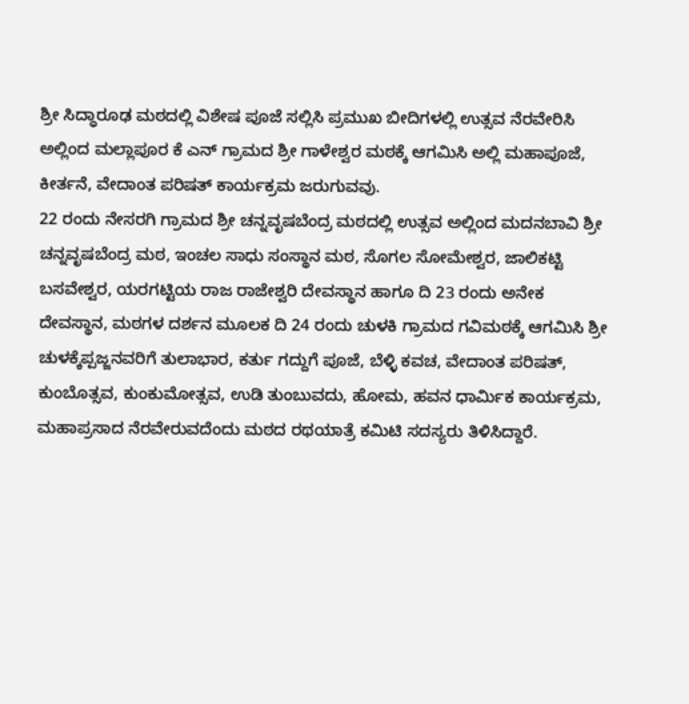ಶ್ರೀ ಸಿದ್ಧಾರೂಢ ಮಠದಲ್ಲಿ ವಿಶೇಷ ಪೂಜೆ ಸಲ್ಲಿಸಿ ಪ್ರಮುಖ ಬೀದಿಗಳಲ್ಲಿ ಉತ್ಸವ ನೆರವೇರಿಸಿ ಅಲ್ಲಿಂದ ಮಲ್ಲಾಪೂರ ಕೆ ಎನ್ ಗ್ರಾಮದ ಶ್ರೀ ಗಾಳೇಶ್ವರ ಮಠಕ್ಕೆ ಆಗಮಿಸಿ ಅಲ್ಲಿ ಮಹಾಪೂಜೆ, ಕೀರ್ತನೆ, ವೇದಾಂತ ಪರಿಷತ್ ಕಾರ್ಯಕ್ರಮ ಜರುಗುವವು.
22 ರಂದು ನೇಸರಗಿ ಗ್ರಾಮದ ಶ್ರೀ ಚನ್ನವೃಷಬೆಂದ್ರ ಮಠದಲ್ಲಿ ಉತ್ಸವ ಅಲ್ಲಿಂದ ಮದನಬಾವಿ ಶ್ರೀ ಚನ್ನವೃಷಬೆಂದ್ರ ಮಠ, ಇಂಚಲ ಸಾಧು ಸಂಸ್ಥಾನ ಮಠ, ಸೊಗಲ ಸೋಮೇಶ್ವರ, ಜಾಲಿಕಟ್ಟಿ ಬಸವೇಶ್ವರ, ಯರಗಟ್ಟಿಯ ರಾಜ ರಾಜೇಶ್ವರಿ ದೇವಸ್ಥಾನ ಹಾಗೂ ದಿ 23 ರಂದು ಅನೇಕ ದೇವಸ್ಥಾನ, ಮಠಗಳ ದರ್ಶನ ಮೂಲಕ ದಿ 24 ರಂದು ಚುಳಕಿ ಗ್ರಾಮದ ಗವಿಮಠಕ್ಕೆ ಆಗಮಿಸಿ ಶ್ರೀ ಚುಳಕ್ಕೆಪ್ಪಜ್ಜನವರಿಗೆ ತುಲಾಭಾರ, ಕರ್ತು ಗದ್ದುಗೆ ಪೂಜೆ, ಬೆಳ್ಳಿ ಕವಚ, ವೇದಾಂತ ಪರಿಷತ್, ಕುಂಬೊತ್ಸವ, ಕುಂಕುಮೋತ್ಸವ, ಉಡಿ ತುಂಬುವದು, ಹೋಮ, ಹವನ ಧಾರ್ಮಿಕ ಕಾರ್ಯಕ್ರಮ, ಮಹಾಪ್ರಸಾದ ನೆರವೇರುವದೆಂದು ಮಠದ ರಥಯಾತ್ರೆ ಕಮಿಟಿ ಸದಸ್ಯರು ತಿಳಿಸಿದ್ದಾರೆ.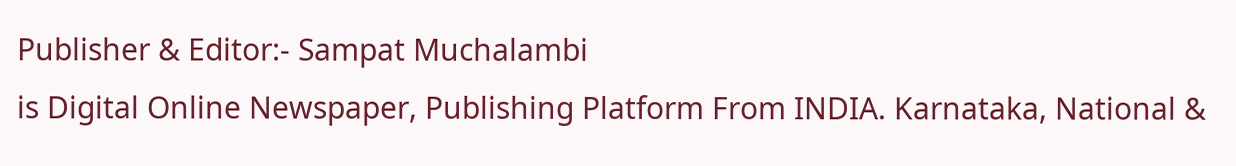Publisher & Editor:- Sampat Muchalambi
is Digital Online Newspaper, Publishing Platform From INDIA. Karnataka, National &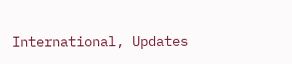International, Updates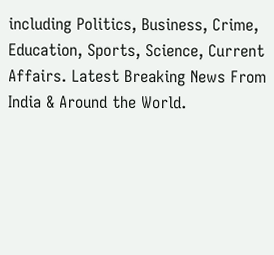including Politics, Business, Crime, Education, Sports, Science, Current Affairs. Latest Breaking News From India & Around the World.